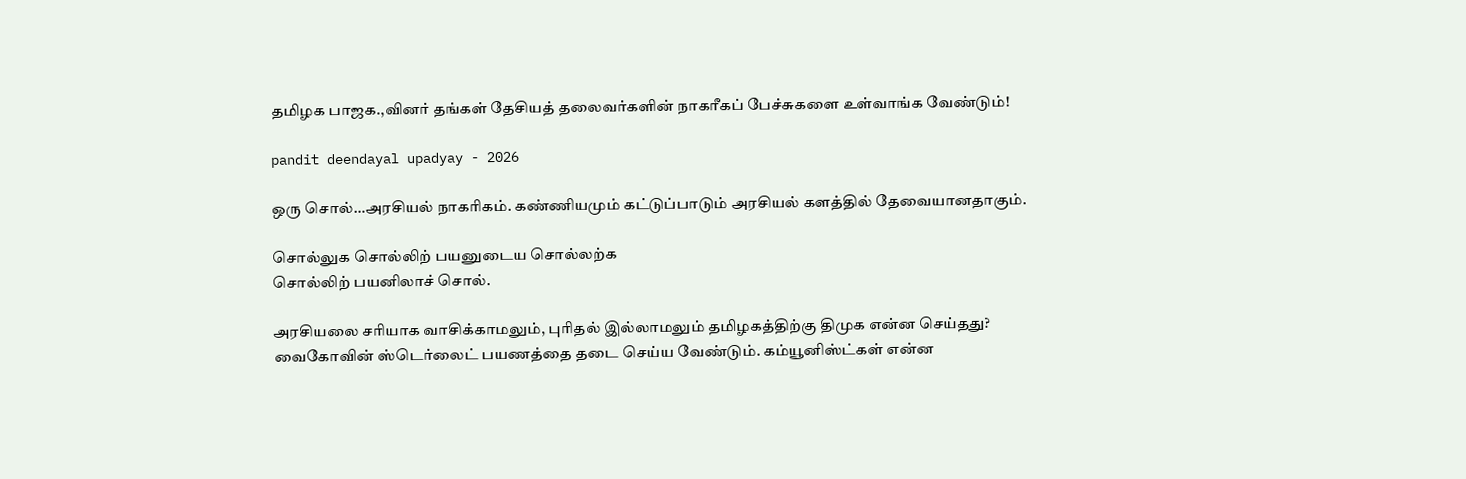தமிழக பாஜக.,வினர் தங்கள் தேசியத் தலைவர்களின் நாகரீகப் பேச்சுகளை உள்வாங்க வேண்டும்!

pandit deendayal upadyay - 2026

ஒரு சொல்…அரசியல் நாகரிகம். கண்ணியமும் கட்டுப்பாடும் அரசியல் களத்தில் தேவையானதாகும்.

சொல்லுக சொல்லிற் பயனுடைய சொல்லற்க
சொல்லிற் பயனிலாச் சொல்.

அரசியலை சரியாக வாசிக்காமலும், புரிதல் இல்லாமலும் தமிழகத்திற்கு திமுக என்ன செய்தது? வைகோவின் ஸ்டெர்லைட் பயணத்தை தடை செய்ய வேண்டும். கம்யூனிஸ்ட்கள் என்ன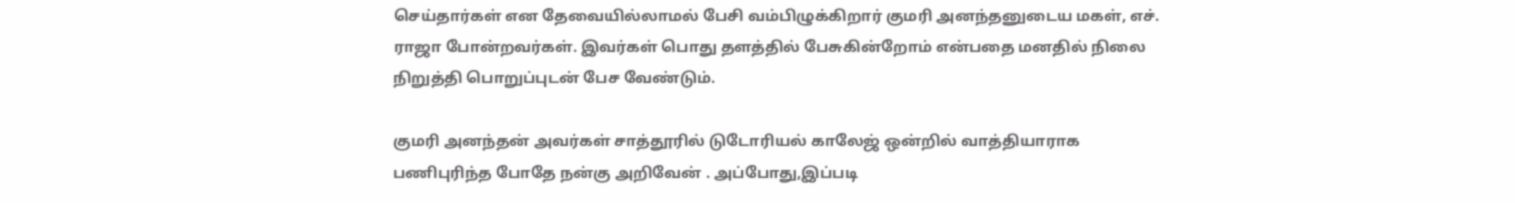செய்தார்கள் என தேவையில்லாமல் பேசி வம்பிழுக்கிறார் குமரி அனந்தனுடைய மகள், எச். ராஜா போன்றவர்கள். இவர்கள் பொது தளத்தில் பேசுகின்றோம் என்பதை மனதில் நிலை நிறுத்தி பொறுப்புடன் பேச வேண்டும்.

குமரி அனந்தன் அவர்கள் சாத்தூரில் டுடோரியல் காலேஜ் ஒன்றில் வாத்தியாராக பணிபுரிந்த போதே நன்கு அறிவேன் . அப்போது,இப்படி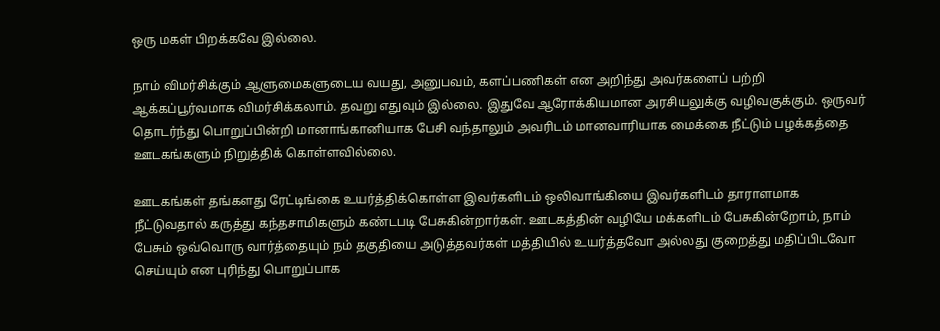ஒரு மகள் பிறக்கவே இல்லை.

நாம் விமர்சிக்கும் ஆளுமைகளுடைய வயது, அனுபவம், களப்பணிகள் என அறிந்து அவர்களைப் பற்றி ஆக்கப்பூர்வமாக விமர்சிக்கலாம். தவறு எதுவும் இல்லை. இதுவே ஆரோக்கியமான அரசியலுக்கு வழிவகுக்கும். ஒருவர் தொடர்ந்து பொறுப்பின்றி மானாங்கானியாக பேசி வந்தாலும் அவரிடம் மானவாரியாக மைக்கை நீட்டும் பழக்கத்தை ஊடகங்களும் நிறுத்திக் கொள்ளவில்லை.

ஊடகங்கள் தங்களது ரேட்டிங்கை உயர்த்திக்கொள்ள இவர்களிடம் ஒலிவாங்கியை இவர்களிடம் தாராளமாக நீட்டுவதால் கருத்து கந்தசாமிகளும் கண்டபடி பேசுகின்றார்கள். ஊடகத்தின் வழியே மக்களிடம் பேசுகின்றோம், நாம் பேசும் ஒவ்வொரு வார்த்தையும் நம் தகுதியை அடுத்தவர்கள் மத்தியில் உயர்த்தவோ அல்லது குறைத்து மதிப்பிடவோ செய்யும் என புரிந்து பொறுப்பாக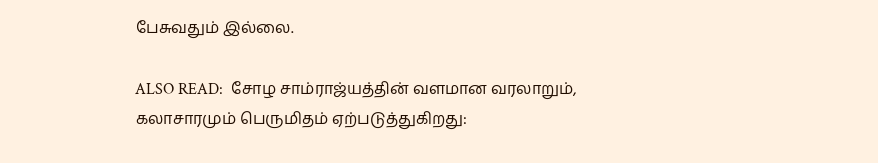பேசுவதும் இல்லை.

ALSO READ:  சோழ சாம்ராஜ்யத்தின் வளமான வரலாறும், கலாசாரமும் பெருமிதம் ஏற்படுத்துகிறது: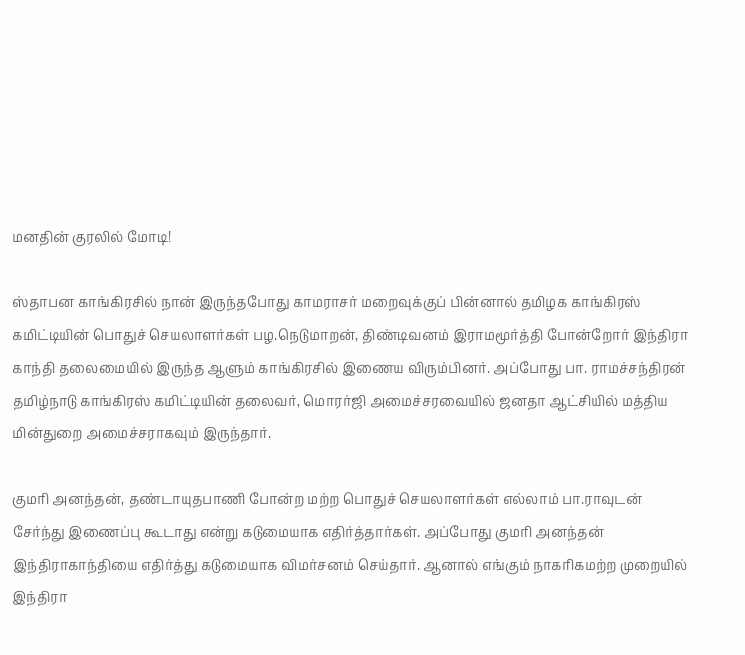மனதின் குரலில் மோடி!

ஸ்தாபன காங்கிரசில் நான் இருந்தபோது காமராசர் மறைவுக்குப் பின்னால் தமிழக காங்கிரஸ் கமிட்டியின் பொதுச் செயலாளர்கள் பழ.நெடுமாறன், திண்டிவனம் இராமமூர்த்தி போன்றோர் இந்திரா காந்தி தலைமையில் இருந்த ஆளும் காங்கிரசில் இணைய விரும்பினர். அப்போது பா. ராமச்சந்திரன் தமிழ்நாடு காங்கிரஸ் கமிட்டியின் தலைவர், மொரர்ஜி அமைச்சரவையில் ஜனதா ஆட்சியில் மத்திய மின்துறை அமைச்சராகவும் இருந்தார்.

குமரி அனந்தன், தண்டாயுதபாணி போன்ற மற்ற பொதுச் செயலாளர்கள் எல்லாம் பா.ராவுடன் சேர்ந்து இணைப்பு கூடாது என்று கடுமையாக எதிர்த்தார்கள். அப்போது குமரி அனந்தன் இந்திராகாந்தியை எதிர்த்து கடுமையாக விமர்சனம் செய்தார். ஆனால் எங்கும் நாகரிகமற்ற முறையில் இந்திரா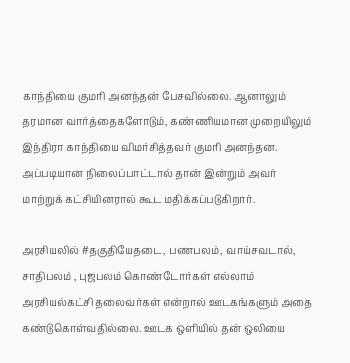காந்தியை குமரி அனந்தன் பேசவில்லை. ஆனாலும் தரமான வார்த்தைகளோடும், கண்ணியமான முறையிலும் இந்திரா காந்தியை விமர்சித்தவர் குமரி அனந்தன. அப்படியான நிலைப்பாட்டால் தான் இன்றும் அவர் மாற்றுக் கட்சியினரால் கூட மதிக்கப்படுகிறார்.

அரசியலில் #தகுதியேதடை, பணபலம், வாய்சவடால், சாதிபலம் , புஜபலம் கொண்டோர்கள் எல்லாம் அரசியல்கட்சி தலைவர்கள் என்றால் ஊடகங்களும் அதை கண்டுகொள்வதில்லை. ஊடக ஒளியில் தன் ஒலியை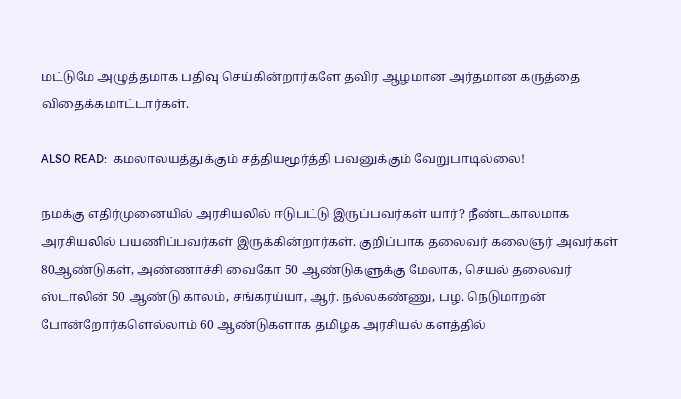மட்டுமே அழுத்தமாக பதிவு செய்கின்றார்களே தவிர ஆழமான அர்தமான கருத்தை விதைக்கமாட்டார்கள்.

ALSO READ:  கமலாலயத்துக்கும் சத்தியமூர்த்தி பவனுக்கும் வேறுபாடில்லை!

நமக்கு எதிர்முனையில் அரசியலில் ஈடுபட்டு இருப்பவர்கள் யார்? நீண்டகாலமாக அரசியலில் பயணிப்பவர்கள் இருக்கின்றார்கள். குறிப்பாக தலைவர் கலைஞர் அவர்கள் 80ஆண்டுகள், அண்ணாச்சி வைகோ 50 ஆண்டுகளுக்கு மேலாக, செயல் தலைவர் ஸ்டாலின் 50 ஆண்டு காலம், சங்கரய்யா, ஆர். நல்லகண்ணு, பழ. நெடுமாறன் போன்றோர்களெல்லாம் 60 ஆண்டுகளாக தமிழக அரசியல் களத்தில்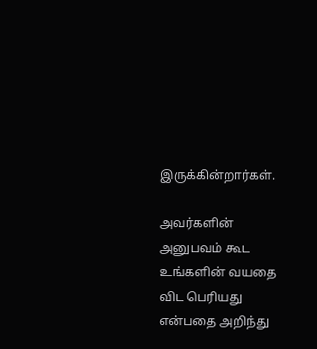இருக்கின்றார்கள்.

அவர்களின் அனுபவம் கூட உங்களின் வயதை விட பெரியது என்பதை அறிந்து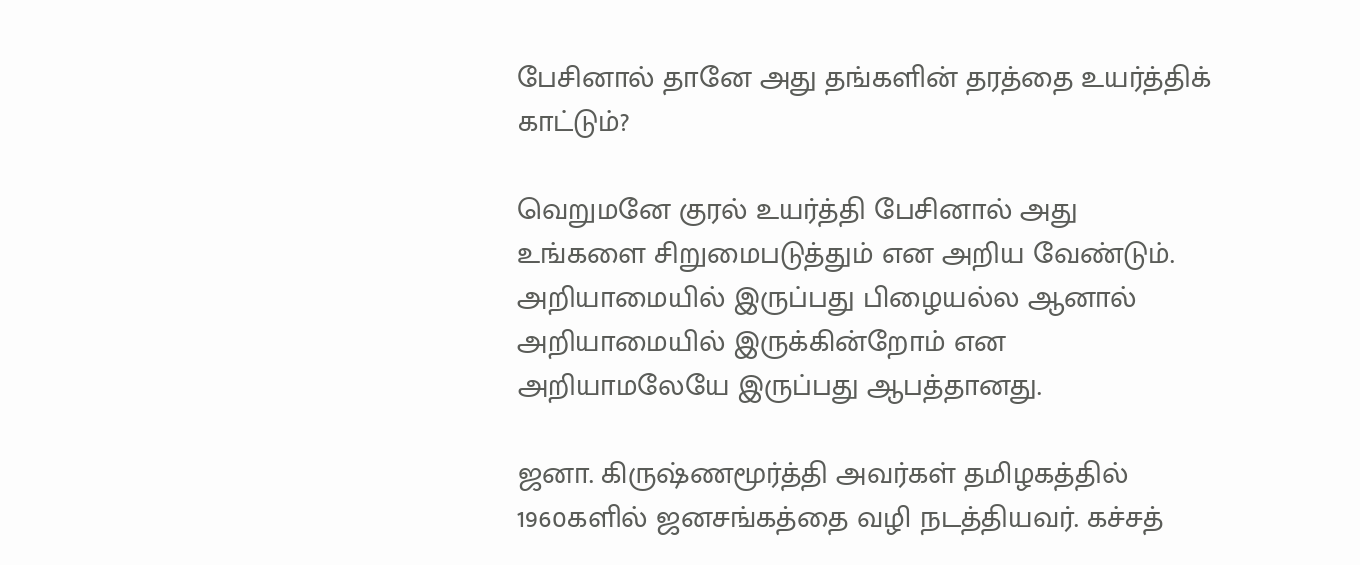பேசினால் தானே அது தங்களின் தரத்தை உயர்த்திக் காட்டும்?

வெறுமனே குரல் உயர்த்தி பேசினால் அது உங்களை சிறுமைபடுத்தும் என அறிய வேண்டும். அறியாமையில் இருப்பது பிழையல்ல ஆனால் அறியாமையில் இருக்கின்றோம் என அறியாமலேயே இருப்பது ஆபத்தானது.

ஜனா. கிருஷ்ணமூர்த்தி அவர்கள் தமிழகத்தில் 1960களில் ஜனசங்கத்தை வழி நடத்தியவர். கச்சத்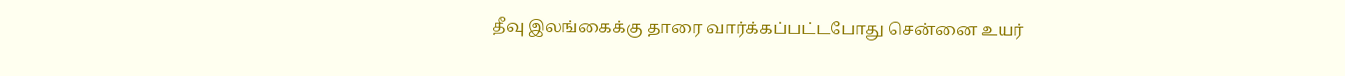தீவு இலங்கைக்கு தாரை வார்க்கப்பட்டபோது சென்னை உயர்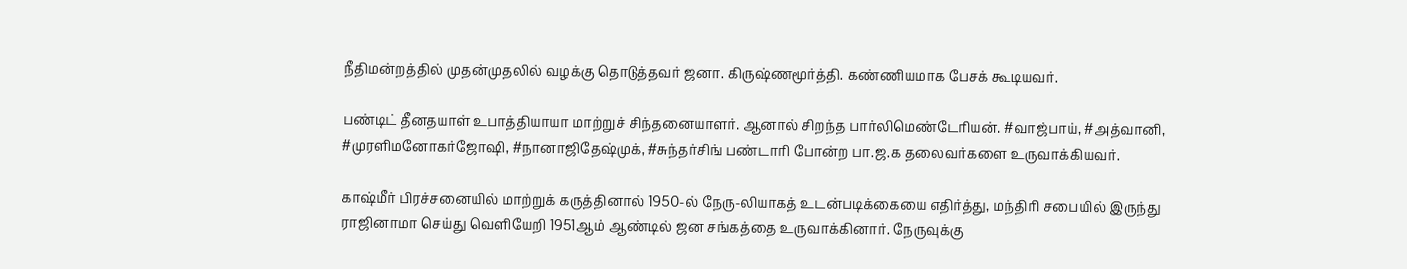நீதிமன்றத்தில் முதன்முதலில் வழக்கு தொடுத்தவர் ஜனா. கிருஷ்ணமூர்த்தி. கண்ணியமாக பேசக் கூடியவர்.

பண்டிட் தீனதயாள் உபாத்தியாயா மாற்றுச் சிந்தனையாளர். ஆனால் சிறந்த பார்லிமெண்டேரியன். #வாஜ்பாய், #அத்வானி, #முரளிமனோகர்ஜோஷி, #நானாஜிதேஷ்முக், #சுந்தர்சிங் பண்டாரி போன்ற பா.ஜ.க தலைவர்களை உருவாக்கியவர்.

காஷ்மீர் பிரச்சனையில் மாற்றுக் கருத்தினால் 1950-ல் நேரு-லியாகத் உடன்படிக்கையை எதிர்த்து, மந்திரி சபையில் இருந்து ராஜினாமா செய்து வெளியேறி 1951ஆம் ஆண்டில் ஜன சங்கத்தை உருவாக்கினார். நேருவுக்கு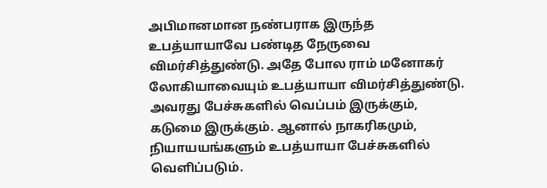அபிமானமான நண்பராக இருந்த உபத்யாயாவே பண்டித நேருவை விமர்சித்துண்டு. அதே போல ராம் மனோகர் லோகியாவையும் உபத்யாயா விமர்சித்துண்டு. அவரது பேச்சுகளில் வெப்பம் இருக்கும், கடுமை இருக்கும். ஆனால் நாகரிகமும், நியாயயங்களும் உபத்யாயா பேச்சுகளில் வெளிப்படும்.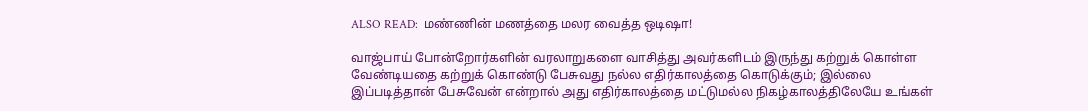ALSO READ:  மண்ணின் மணத்தை மலர வைத்த ஒடிஷா!

வாஜ்பாய் போன்றோர்களின் வரலாறுகளை வாசித்து அவர்களிடம் இருந்து கற்றுக் கொள்ள வேண்டியதை கற்றுக் கொண்டு பேசுவது நல்ல எதிர்காலத்தை கொடுக்கும்; இல்லை இப்படித்தான் பேசுவேன் என்றால் அது எதிர்காலத்தை மட்டுமல்ல நிகழ்காலத்திலேயே உங்கள்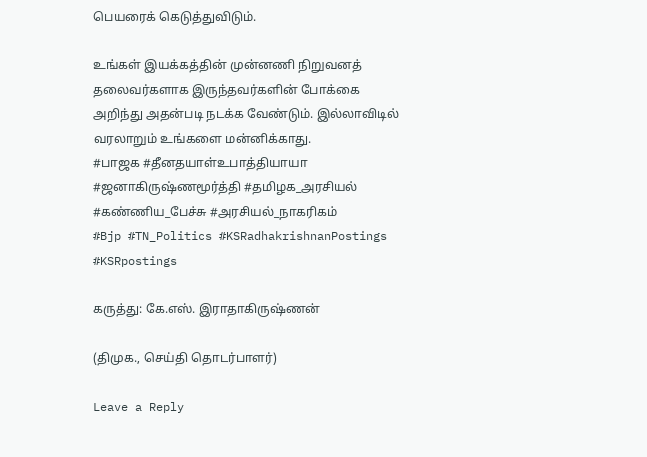பெயரைக் கெடுத்துவிடும்.

உங்கள் இயக்கத்தின் முன்னணி நிறுவனத் தலைவர்களாக இருந்தவர்களின் போக்கை அறிந்து அதன்படி நடக்க வேண்டும். இல்லாவிடில் வரலாறும் உங்களை மன்னிக்காது.
#பாஜக #தீனதயாள்உபாத்தியாயா  #ஜனாகிருஷ்ணமூர்த்தி #தமிழக_அரசியல் #கண்ணிய_பேச்சு #அரசியல்_நாகரிகம்
#Bjp #TN_Politics #KSRadhakrishnanPostings #KSRpostings

கருத்து: கே.எஸ். இராதாகிருஷ்ணன்

(திமுக., செய்தி தொடர்பாளர்)

Leave a Reply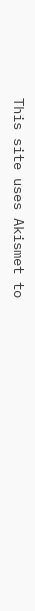This site uses Akismet to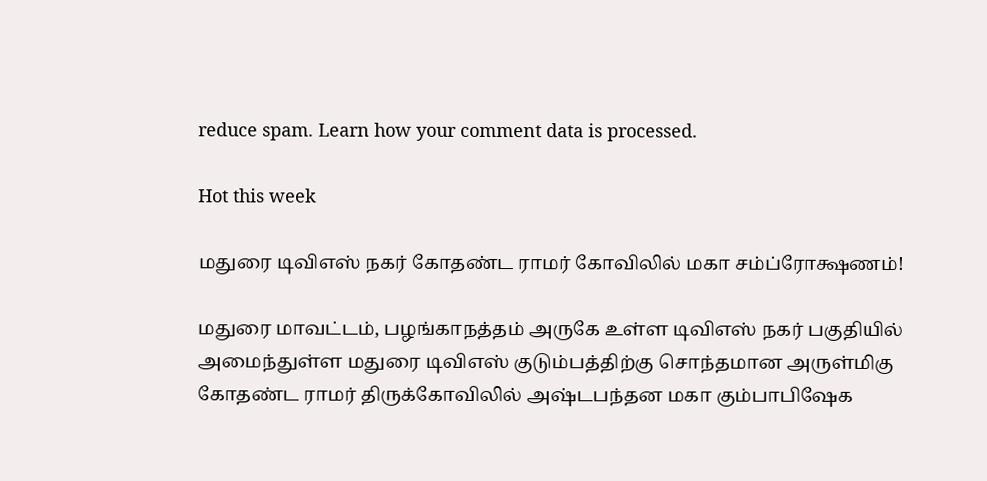reduce spam. Learn how your comment data is processed.

Hot this week

மதுரை டிவிஎஸ் நகர் கோதண்ட ராமர் கோவிலில் மகா சம்ப்ரோக்ஷணம்!

மதுரை மாவட்டம், பழங்காநத்தம் அருகே உள்ள டிவிஎஸ் நகர் பகுதியில் அமைந்துள்ள மதுரை டிவிஎஸ் குடும்பத்திற்கு சொந்தமான அருள்மிகு கோதண்ட ராமர் திருக்கோவிலில் அஷ்டபந்தன மகா கும்பாபிஷேக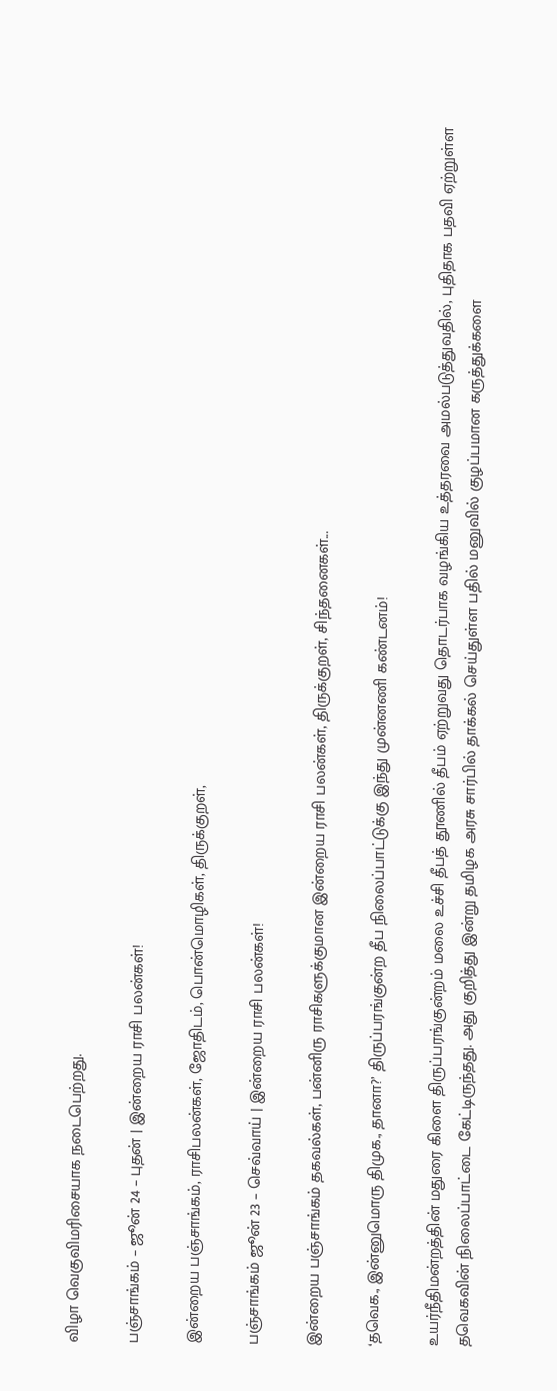விழா வெகுவிமரிசையாக நடைபெற்றது.

பஞ்சாங்கம் – ஜூன் 24 – புதன் | இன்றைய ராசி பலன்கள்!

இன்றைய பஞ்சாங்கம், ராசிபலன்கள், ஜோதிடம், பொன்மொழிகள், திருக்குறள்,

பஞ்சாங்கம் ஜூன் 23 – செவ்வாய் | இன்றைய ராசி பலன்கள்!

இன்றைய பஞ்சாங்கம் தகவல்கள், பன்னிரு ராசிகளுக்குமான இன்றைய ராசி பலன்கள், திருக்குறள், சிந்தனைகள்...

‘தவெக., இன்னுமொரு திமுக., தானா?’ திருப்பரங்குன்ற தீப நிலைப்பாட்டுக்கு இந்து முன்னணி கண்டனம்!

உயர்நீதிமன்றத்தின் மதுரை கிளை திருப்பரங்குன்றம் மலை உச்சி தீபத் தூணில் தீபம் ஏற்றுவது தொடர்பாக வழங்கிய உத்தரவை அமல்படுத்துவதில், புதிதாக பதவி ஏற்றுள்ள தவெகவின் நிலைப்பாட்டை கேட்டிருந்தது. அது குறித்து இன்று தமிழக அரசு சார்பில் தாக்கல் செய்துள்ள பதில் மனுவில் குழப்பமான கருத்துக்களை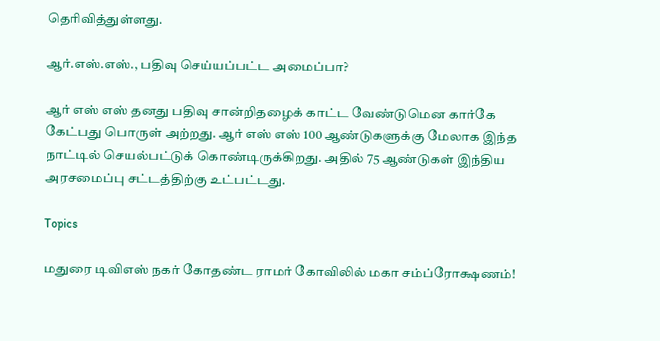தெரிவித்துள்ளது.

ஆர்.எஸ்.எஸ்., பதிவு செய்யப்பட்ட அமைப்பா?

ஆர் எஸ் எஸ் தனது பதிவு சான்றிதழைக் காட்ட வேண்டுமென கார்கே கேட்பது பொருள் அற்றது. ஆர் எஸ் எஸ் 100 ஆண்டுகளுக்கு மேலாக இந்த நாட்டில் செயல்பட்டுக் கொண்டிருக்கிறது. அதில் 75 ஆண்டுகள் இந்திய அரசமைப்பு சட்டத்திற்கு உட்பட்டது.

Topics

மதுரை டிவிஎஸ் நகர் கோதண்ட ராமர் கோவிலில் மகா சம்ப்ரோக்ஷணம்!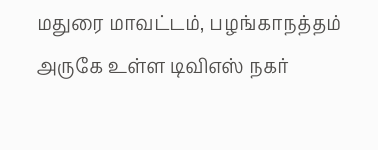மதுரை மாவட்டம், பழங்காநத்தம் அருகே உள்ள டிவிஎஸ் நகர்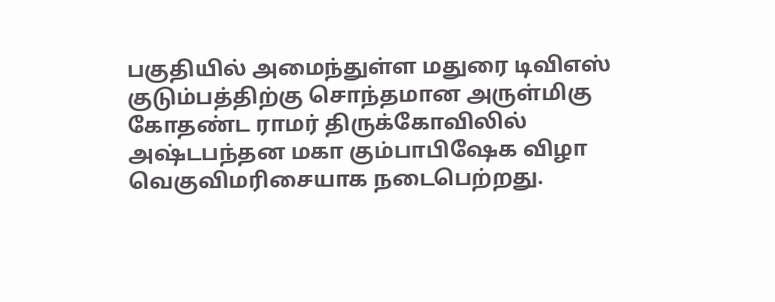பகுதியில் அமைந்துள்ள மதுரை டிவிஎஸ் குடும்பத்திற்கு சொந்தமான அருள்மிகு கோதண்ட ராமர் திருக்கோவிலில் அஷ்டபந்தன மகா கும்பாபிஷேக விழா வெகுவிமரிசையாக நடைபெற்றது.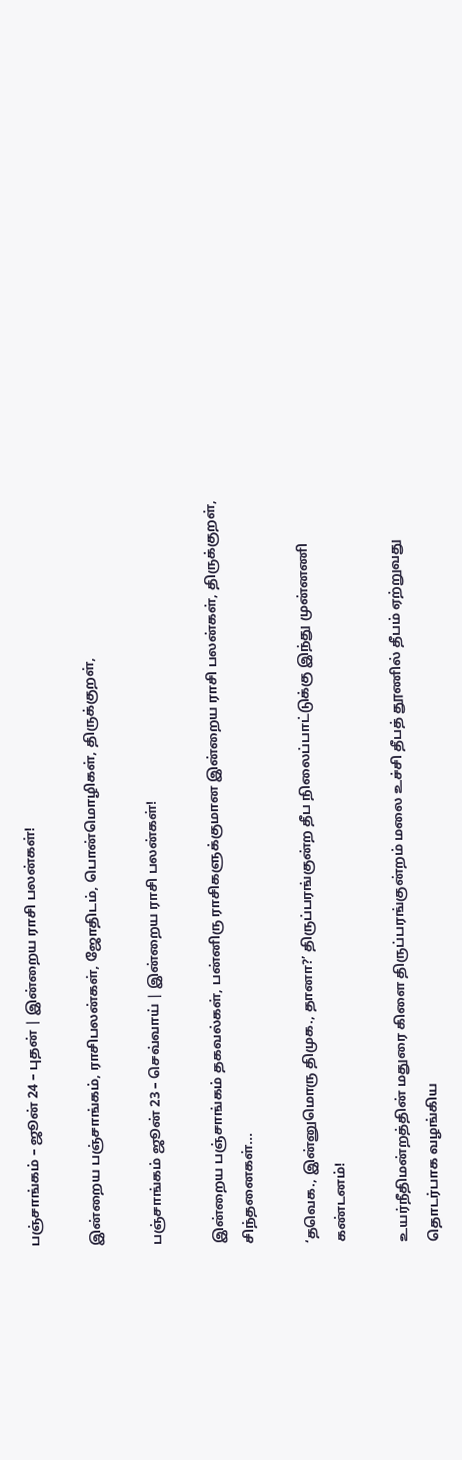பஞ்சாங்கம் – ஜூன் 24 – புதன் | இன்றைய ராசி பலன்கள்!

இன்றைய பஞ்சாங்கம், ராசிபலன்கள், ஜோதிடம், பொன்மொழிகள், திருக்குறள்,

பஞ்சாங்கம் ஜூன் 23 – செவ்வாய் | இன்றைய ராசி பலன்கள்!

இன்றைய பஞ்சாங்கம் தகவல்கள், பன்னிரு ராசிகளுக்குமான இன்றைய ராசி பலன்கள், திருக்குறள், சிந்தனைகள்...

‘தவெக., இன்னுமொரு திமுக., தானா?’ திருப்பரங்குன்ற தீப நிலைப்பாட்டுக்கு இந்து முன்னணி கண்டனம்!

உயர்நீதிமன்றத்தின் மதுரை கிளை திருப்பரங்குன்றம் மலை உச்சி தீபத் தூணில் தீபம் ஏற்றுவது தொடர்பாக வழங்கிய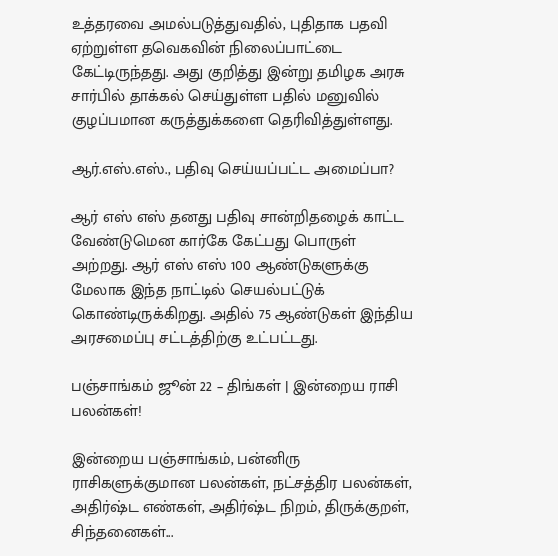உத்தரவை அமல்படுத்துவதில், புதிதாக பதவி ஏற்றுள்ள தவெகவின் நிலைப்பாட்டை கேட்டிருந்தது. அது குறித்து இன்று தமிழக அரசு சார்பில் தாக்கல் செய்துள்ள பதில் மனுவில் குழப்பமான கருத்துக்களை தெரிவித்துள்ளது.

ஆர்.எஸ்.எஸ்., பதிவு செய்யப்பட்ட அமைப்பா?

ஆர் எஸ் எஸ் தனது பதிவு சான்றிதழைக் காட்ட வேண்டுமென கார்கே கேட்பது பொருள் அற்றது. ஆர் எஸ் எஸ் 100 ஆண்டுகளுக்கு மேலாக இந்த நாட்டில் செயல்பட்டுக் கொண்டிருக்கிறது. அதில் 75 ஆண்டுகள் இந்திய அரசமைப்பு சட்டத்திற்கு உட்பட்டது.

பஞ்சாங்கம் ஜூன் 22 – திங்கள் | இன்றைய ராசி பலன்கள்!

இன்றைய பஞ்சாங்கம், பன்னிரு ராசிகளுக்குமான பலன்கள், நட்சத்திர பலன்கள், அதிர்ஷ்ட எண்கள், அதிர்ஷ்ட நிறம், திருக்குறள், சிந்தனைகள்...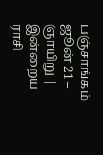பஞ்சாங்கம் ஜூன் 21 – ஞாயிறு | இன்றைய ராசி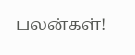பலன்கள்!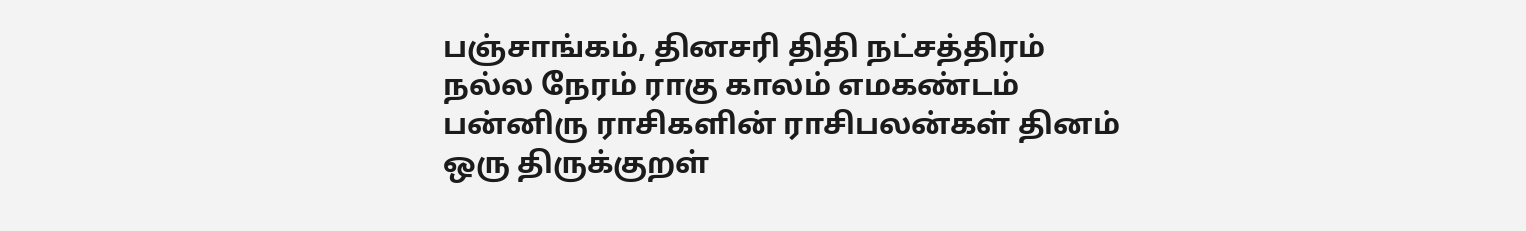பஞ்சாங்கம், தினசரி திதி நட்சத்திரம் நல்ல நேரம் ராகு காலம் எமகண்டம் பன்னிரு ராசிகளின் ராசிபலன்கள் தினம் ஒரு திருக்குறள்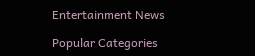Entertainment News

Popular Categories